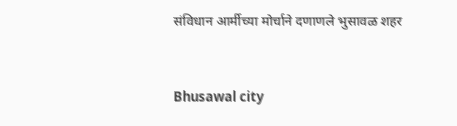संविधान आर्मीच्या मोर्चाने दणाणले भुसावळ शहर


Bhusawal city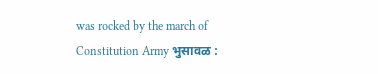was rocked by the march of Constitution Army भुसावळ :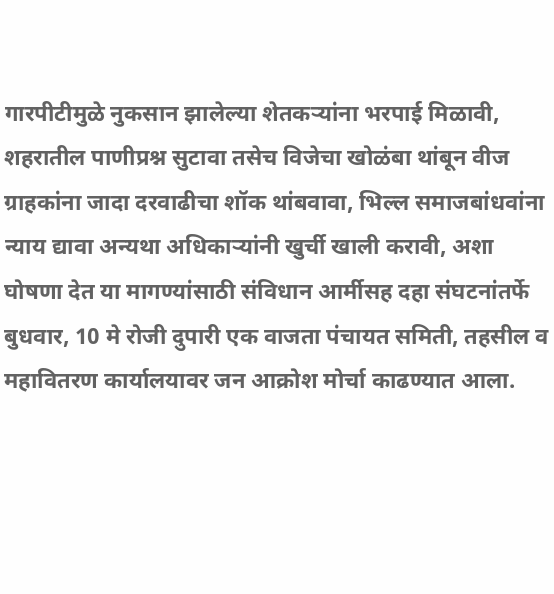गारपीटीमुळे नुकसान झालेल्या शेतकर्‍यांना भरपाई मिळावी, शहरातील पाणीप्रश्न सुटावा तसेच विजेचा खोळंबा थांबून वीज ग्राहकांना जादा दरवाढीचा शॉक थांबवावा, भिल्ल समाजबांधवांना न्याय द्यावा अन्यथा अधिकार्‍यांनी खुर्ची खाली करावी, अशा घोषणा देत या मागण्यांसाठी संविधान आर्मीसह दहा संघटनांतर्फे बुधवार, 10 मे रोजी दुपारी एक वाजता पंचायत समिती, तहसील व महावितरण कार्यालयावर जन आक्रोश मोर्चा काढण्यात आला.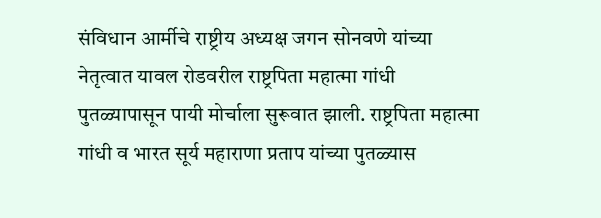संविधान आर्मीचे राष्ट्रीय अध्यक्ष जगन सोनवणे यांच्या नेतृत्वात यावल रोडवरील राष्ट्रपिता महात्मा गांधी पुतळ्यापासून पायी मोर्चाला सुरूवात झाली. राष्ट्रपिता महात्मा गांधी व भारत सूर्य महाराणा प्रताप यांच्या पुतळ्यास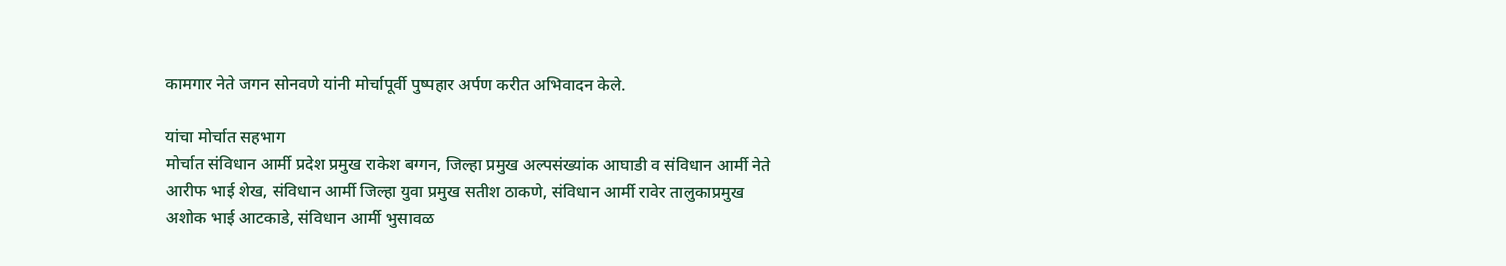कामगार नेते जगन सोनवणे यांनी मोर्चापूर्वी पुष्पहार अर्पण करीत अभिवादन केले.

यांचा मोर्चात सहभाग
मोर्चात संविधान आर्मी प्रदेश प्रमुख राकेश बग्गन, जिल्हा प्रमुख अल्पसंख्यांक आघाडी व संविधान आर्मी नेते आरीफ भाई शेख, संविधान आर्मी जिल्हा युवा प्रमुख सतीश ठाकणे, संविधान आर्मी रावेर तालुकाप्रमुख अशोक भाई आटकाडे, संविधान आर्मी भुसावळ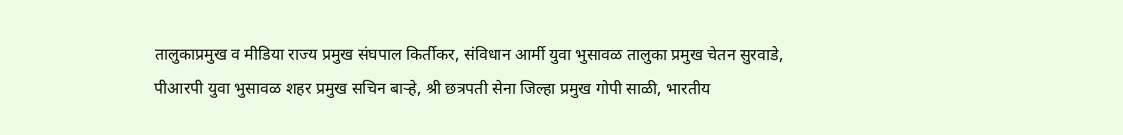तालुकाप्रमुख व मीडिया राज्य प्रमुख संघपाल किर्तीकर, संविधान आर्मी युवा भुसावळ तालुका प्रमुख चेतन सुरवाडे, पीआरपी युवा भुसावळ शहर प्रमुख सचिन बार्‍हे, श्री छत्रपती सेना जिल्हा प्रमुख गोपी साळी, भारतीय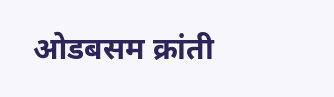ओडबसम क्रांती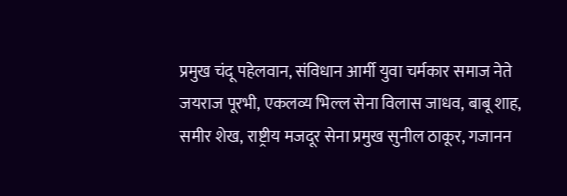प्रमुख चंदू पहेलवान, संविधान आर्मी युवा चर्मकार समाज नेते जयराज पूरभी, एकलव्य भिल्ल सेना विलास जाधव, बाबू शाह, समीर शेख, राष्ट्रीय मजदूर सेना प्रमुख सुनील ठाकूर, गजानन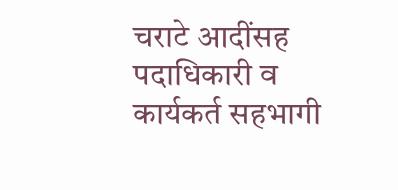चराटे आदींसह पदाधिकारी व कार्यकर्त सहभागी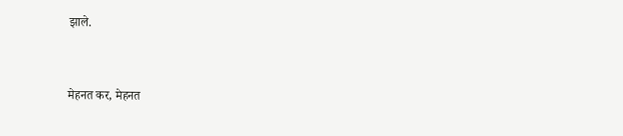झाले.


मेहनत कर, मेहनत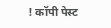! कॉपी पेस्ट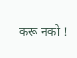करू नको !